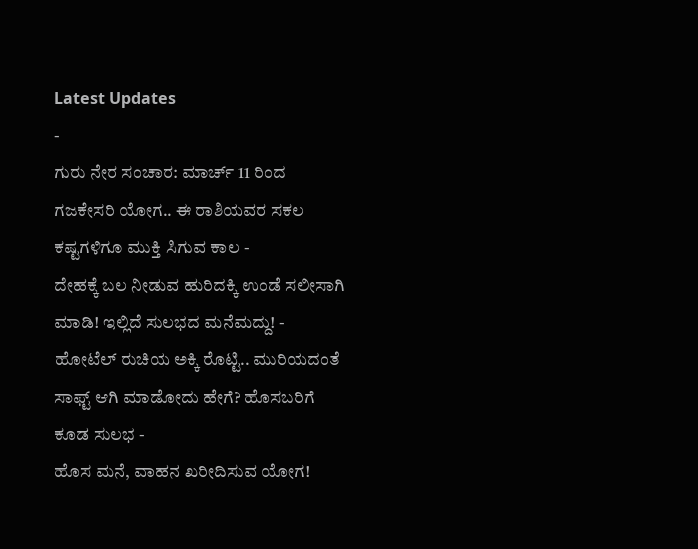Latest Updates
-
ಗುರು ನೇರ ಸಂಚಾರ: ಮಾರ್ಚ್ 11 ರಿಂದ ಗಜಕೇಸರಿ ಯೋಗ.. ಈ ರಾಶಿಯವರ ಸಕಲ ಕಷ್ಟಗಳಿಗೂ ಮುಕ್ತಿ ಸಿಗುವ ಕಾಲ -
ದೇಹಕ್ಕೆ ಬಲ ನೀಡುವ ಹುರಿದಕ್ಕಿ ಉಂಡೆ ಸಲೀಸಾಗಿ ಮಾಡಿ! ಇಲ್ಲಿದೆ ಸುಲಭದ ಮನೆಮದ್ದು! -
ಹೋಟೆಲ್ ರುಚಿಯ ಅಕ್ಕಿ ರೊಟ್ಟಿ.. ಮುರಿಯದಂತೆ ಸಾಫ್ಟ್ ಆಗಿ ಮಾಡೋದು ಹೇಗೆ? ಹೊಸಬರಿಗೆ ಕೂಡ ಸುಲಭ -
ಹೊಸ ಮನೆ, ವಾಹನ ಖರೀದಿಸುವ ಯೋಗ!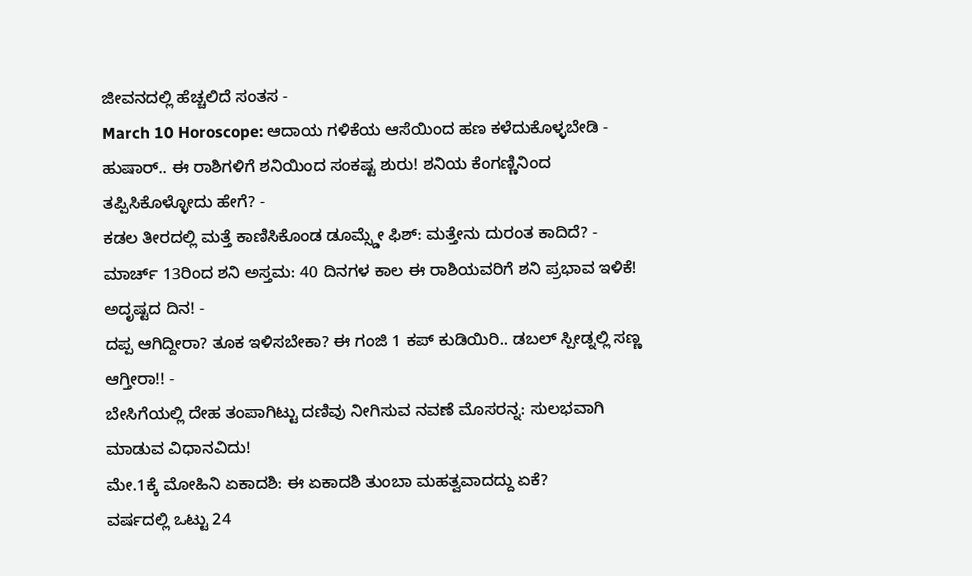ಜೀವನದಲ್ಲಿ ಹೆಚ್ಚಲಿದೆ ಸಂತಸ -
March 10 Horoscope: ಆದಾಯ ಗಳಿಕೆಯ ಆಸೆಯಿಂದ ಹಣ ಕಳೆದುಕೊಳ್ಳಬೇಡಿ -
ಹುಷಾರ್.. ಈ ರಾಶಿಗಳಿಗೆ ಶನಿಯಿಂದ ಸಂಕಷ್ಟ ಶುರು! ಶನಿಯ ಕೆಂಗಣ್ಣಿನಿಂದ ತಪ್ಪಿಸಿಕೊಳ್ಳೋದು ಹೇಗೆ? -
ಕಡಲ ತೀರದಲ್ಲಿ ಮತ್ತೆ ಕಾಣಿಸಿಕೊಂಡ ಡೂಮ್ಸ್ಡೇ ಫಿಶ್: ಮತ್ತೇನು ದುರಂತ ಕಾದಿದೆ? -
ಮಾರ್ಚ್ 13ರಿಂದ ಶನಿ ಅಸ್ತಮ: 40 ದಿನಗಳ ಕಾಲ ಈ ರಾಶಿಯವರಿಗೆ ಶನಿ ಪ್ರಭಾವ ಇಳಿಕೆ! ಅದೃಷ್ಟದ ದಿನ! -
ದಪ್ಪ ಆಗಿದ್ದೀರಾ? ತೂಕ ಇಳಿಸಬೇಕಾ? ಈ ಗಂಜಿ 1 ಕಪ್ ಕುಡಿಯಿರಿ.. ಡಬಲ್ ಸ್ಪೀಡ್ನಲ್ಲಿ ಸಣ್ಣ ಆಗ್ತೀರಾ!! -
ಬೇಸಿಗೆಯಲ್ಲಿ ದೇಹ ತಂಪಾಗಿಟ್ಟು ದಣಿವು ನೀಗಿಸುವ ನವಣೆ ಮೊಸರನ್ನ: ಸುಲಭವಾಗಿ ಮಾಡುವ ವಿಧಾನವಿದು!
ಮೇ.1ಕ್ಕೆ ಮೋಹಿನಿ ಏಕಾದಶಿ: ಈ ಏಕಾದಶಿ ತುಂಬಾ ಮಹತ್ವವಾದದ್ದು ಏಕೆ?
ವರ್ಷದಲ್ಲಿ ಒಟ್ಟು 24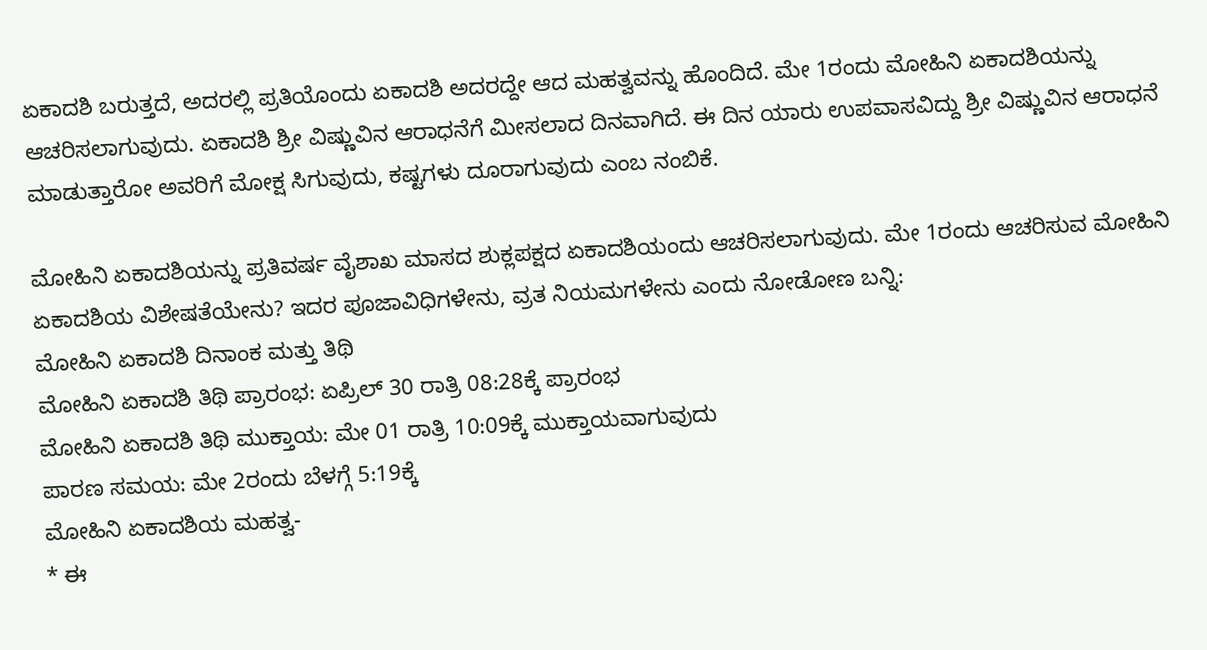ಏಕಾದಶಿ ಬರುತ್ತದೆ, ಅದರಲ್ಲಿ ಪ್ರತಿಯೊಂದು ಏಕಾದಶಿ ಅದರದ್ದೇ ಆದ ಮಹತ್ವವನ್ನು ಹೊಂದಿದೆ. ಮೇ 1ರಂದು ಮೋಹಿನಿ ಏಕಾದಶಿಯನ್ನು ಆಚರಿಸಲಾಗುವುದು. ಏಕಾದಶಿ ಶ್ರೀ ವಿಷ್ಣುವಿನ ಆರಾಧನೆಗೆ ಮೀಸಲಾದ ದಿನವಾಗಿದೆ. ಈ ದಿನ ಯಾರು ಉಪವಾಸವಿದ್ದು ಶ್ರೀ ವಿಷ್ಣುವಿನ ಆರಾಧನೆ ಮಾಡುತ್ತಾರೋ ಅವರಿಗೆ ಮೋಕ್ಷ ಸಿಗುವುದು, ಕಷ್ಟಗಳು ದೂರಾಗುವುದು ಎಂಬ ನಂಬಿಕೆ.

ಮೋಹಿನಿ ಏಕಾದಶಿಯನ್ನು ಪ್ರತಿವರ್ಷ ವೈಶಾಖ ಮಾಸದ ಶುಕ್ಲಪಕ್ಷದ ಏಕಾದಶಿಯಂದು ಆಚರಿಸಲಾಗುವುದು. ಮೇ 1ರಂದು ಆಚರಿಸುವ ಮೋಹಿನಿ ಏಕಾದಶಿಯ ವಿಶೇಷತೆಯೇನು? ಇದರ ಪೂಜಾವಿಧಿಗಳೇನು, ವ್ರತ ನಿಯಮಗಳೇನು ಎಂದು ನೋಡೋಣ ಬನ್ನಿ:
ಮೋಹಿನಿ ಏಕಾದಶಿ ದಿನಾಂಕ ಮತ್ತು ತಿಥಿ
ಮೋಹಿನಿ ಏಕಾದಶಿ ತಿಥಿ ಪ್ರಾರಂಭ: ಏಪ್ರಿಲ್ 30 ರಾತ್ರಿ 08:28ಕ್ಕೆ ಪ್ರಾರಂಭ
ಮೋಹಿನಿ ಏಕಾದಶಿ ತಿಥಿ ಮುಕ್ತಾಯ: ಮೇ 01 ರಾತ್ರಿ 10:09ಕ್ಕೆ ಮುಕ್ತಾಯವಾಗುವುದು
ಪಾರಣ ಸಮಯ: ಮೇ 2ರಂದು ಬೆಳಗ್ಗೆ 5:19ಕ್ಕೆ
ಮೋಹಿನಿ ಏಕಾದಶಿಯ ಮಹತ್ವ-
* ಈ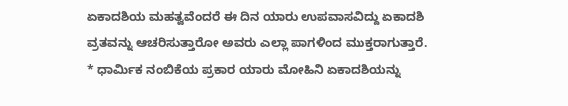ಏಕಾದಶಿಯ ಮಹತ್ವವೆಂದರೆ ಈ ದಿನ ಯಾರು ಉಪವಾಸವಿದ್ದು ಏಕಾದಶಿ ವ್ರತವನ್ನು ಆಚರಿಸುತ್ತಾರೋ ಅವರು ಎಲ್ಲಾ ಪಾಗಳಿಂದ ಮುಕ್ತರಾಗುತ್ತಾರೆ.
* ಧಾರ್ಮಿಕ ನಂಬಿಕೆಯ ಪ್ರಕಾರ ಯಾರು ಮೋಹಿನಿ ಏಕಾದಶಿಯನ್ನು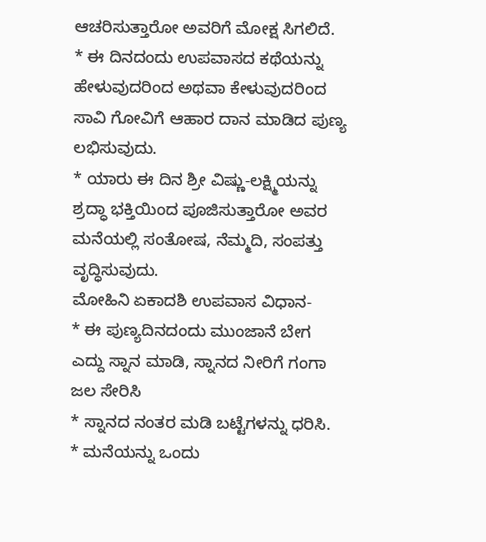ಆಚರಿಸುತ್ತಾರೋ ಅವರಿಗೆ ಮೋಕ್ಷ ಸಿಗಲಿದೆ.
* ಈ ದಿನದಂದು ಉಪವಾಸದ ಕಥೆಯನ್ನು ಹೇಳುವುದರಿಂದ ಅಥವಾ ಕೇಳುವುದರಿಂದ ಸಾವಿ ಗೋವಿಗೆ ಆಹಾರ ದಾನ ಮಾಡಿದ ಪುಣ್ಯ ಲಭಿಸುವುದು.
* ಯಾರು ಈ ದಿನ ಶ್ರೀ ವಿಷ್ಣು-ಲಕ್ಷ್ಮಿಯನ್ನು ಶ್ರದ್ಧಾ ಭಕ್ತಿಯಿಂದ ಪೂಜಿಸುತ್ತಾರೋ ಅವರ ಮನೆಯಲ್ಲಿ ಸಂತೋಷ, ನೆಮ್ಮದಿ, ಸಂಪತ್ತು ವೃದ್ಧಿಸುವುದು.
ಮೋಹಿನಿ ಏಕಾದಶಿ ಉಪವಾಸ ವಿಧಾನ-
* ಈ ಪುಣ್ಯದಿನದಂದು ಮುಂಜಾನೆ ಬೇಗ ಎದ್ದು ಸ್ನಾನ ಮಾಡಿ, ಸ್ನಾನದ ನೀರಿಗೆ ಗಂಗಾ ಜಲ ಸೇರಿಸಿ
* ಸ್ನಾನದ ನಂತರ ಮಡಿ ಬಟ್ಟೆಗಳನ್ನು ಧರಿಸಿ.
* ಮನೆಯನ್ನು ಒಂದು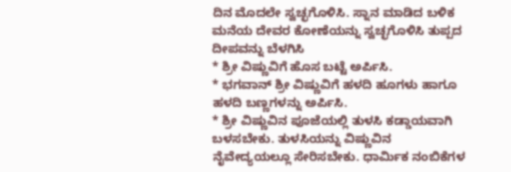ದಿನ ಮೊದಲೇ ಸ್ವಚ್ಛಗೊಳಿಸಿ. ಸ್ನಾನ ಮಾಡಿದ ಬಳಿಕ ಮನೆಯ ದೇವರ ಕೋಣೆಯನ್ನು ಸ್ವಚ್ಛಗೊಳಿಸಿ ತುಪ್ಪದ ದೀಪವನ್ನು ಬೆಳಗಿಸಿ
* ಶ್ರೀ ವಿಷ್ಣುವಿಗೆ ಹೊಸ ಬಟ್ಟೆ ಅರ್ಪಿಸಿ.
* ಭಗವಾನ್ ಶ್ರೀ ವಿಷ್ಣುವಿಗೆ ಹಳದಿ ಹೂಗಳು ಹಾಗೂ ಹಳದಿ ಬಣ್ಣಗಳನ್ನು ಅರ್ಪಿಸಿ.
* ಶ್ರೀ ವಿಷ್ಣುವಿನ ಪೂಜೆಯಲ್ಲಿ ತುಳಸಿ ಕಡ್ಡಾಯವಾಗಿ ಬಳಸಬೇಕು. ತುಳಸಿಯನ್ನು ವಿಷ್ಣುವಿನ ನೈವೇದ್ಯಯಲ್ಲೂ ಸೇರಿಸಬೇಕು. ಧಾರ್ಮಿಕ ನಂಬಿಕೆಗಳ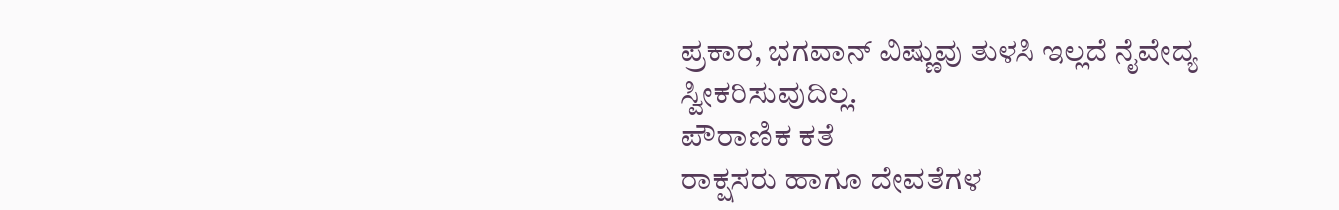ಪ್ರಕಾರ, ಭಗವಾನ್ ವಿಷ್ಣುವು ತುಳಸಿ ಇಲ್ಲದೆ ನೈವೇದ್ಯ ಸ್ವೀಕರಿಸುವುದಿಲ್ಲ.
ಪೌರಾಣಿಕ ಕತೆ
ರಾಕ್ಷಸರು ಹಾಗೂ ದೇವತೆಗಳ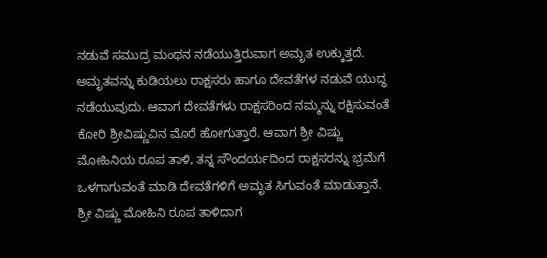ನಡುವೆ ಸಮುದ್ರ ಮಂಥನ ನಡೆಯುತ್ತಿರುವಾಗ ಅಮೃತ ಉಕ್ಕುತ್ತದೆ. ಅಮೃತವನ್ನು ಕುಡಿಯಲು ರಾಕ್ಷಸರು ಹಾಗೂ ದೇವತೆಗಳ ನಡುವೆ ಯುದ್ಧ ನಡೆಯುವುದು. ಆವಾಗ ದೇವತೆಗಳು ರಾಕ್ಷಸರಿಂದ ನಮ್ಮನ್ನು ರಕ್ಷಿಸುವಂತೆ ಕೋರಿ ಶ್ರೀವಿಷ್ಣುವಿನ ಮೊರೆ ಹೋಗುತ್ತಾರೆ. ಆವಾಗ ಶ್ರೀ ವಿಷ್ಣು ಮೋಹಿನಿಯ ರೂಪ ತಾಳಿ, ತನ್ನ ಸೌಂದರ್ಯದಿಂದ ರಾಕ್ಷಸರನ್ನು ಭ್ರಮೆಗೆ ಒಳಗಾಗುವಂತೆ ಮಾಡಿ ದೇವತೆಗಳಿಗೆ ಅಮೃತ ಸಿಗುವಂತೆ ಮಾಡುತ್ತಾನೆ. ಶ್ರೀ ವಿಷ್ಣು ಮೋಹಿನಿ ರೂಪ ತಾಳಿದಾಗ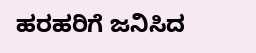ಹರಹರಿಗೆ ಜನಿಸಿದ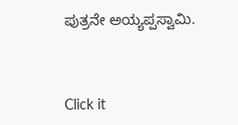ಪುತ್ರನೇ ಅಯ್ಯಪ್ಪಸ್ವಾಮಿ.



Click it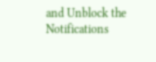and Unblock the Notifications